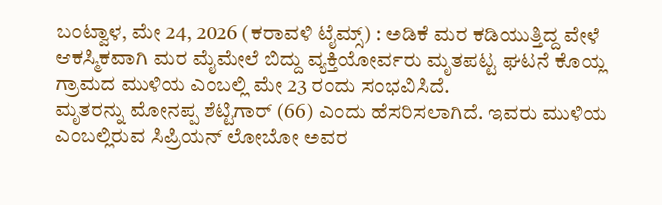ಬಂಟ್ವಾಳ, ಮೇ 24, 2026 (ಕರಾವಳಿ ಟೈಮ್ಸ್) : ಅಡಿಕೆ ಮರ ಕಡಿಯುತ್ತಿದ್ದ ವೇಳೆ ಆಕಸ್ಮಿಕವಾಗಿ ಮರ ಮೈಮೇಲೆ ಬಿದ್ದು ವ್ಯಕ್ತಿಯೋರ್ವರು ಮೃತಪಟ್ಟ ಘಟನೆ ಕೊಯ್ಲ ಗ್ರಾಮದ ಮುಳಿಯ ಎಂಬಲ್ಲಿ ಮೇ 23 ರಂದು ಸಂಭವಿಸಿದೆ.
ಮೃತರನ್ನು ಮೋನಪ್ಪ ಶೆಟ್ಟಿಗಾರ್ (66) ಎಂದು ಹೆಸರಿಸಲಾಗಿದೆ. ಇವರು ಮುಳಿಯ ಎಂಬಲ್ಲಿರುವ ಸಿಪ್ರಿಯನ್ ಲೋಬೋ ಅವರ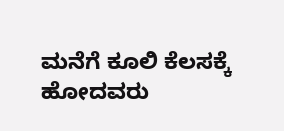ಮನೆಗೆ ಕೂಲಿ ಕೆಲಸಕ್ಕೆ ಹೋದವರು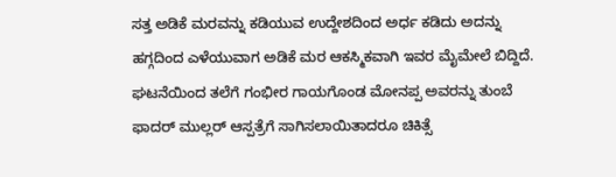ಸತ್ತ ಅಡಿಕೆ ಮರವನ್ನು ಕಡಿಯುವ ಉದ್ದೇಶದಿಂದ ಅರ್ಧ ಕಡಿದು ಅದನ್ನು ಹಗ್ಗದಿಂದ ಎಳೆಯುವಾಗ ಅಡಿಕೆ ಮರ ಆಕಸ್ಮಿಕವಾಗಿ ಇವರ ಮೈಮೇಲೆ ಬಿದ್ದಿದೆ. ಘಟನೆಯಿಂದ ತಲೆಗೆ ಗಂಭೀರ ಗಾಯಗೊಂಡ ಮೋನಪ್ಪ ಅವರನ್ನು ತುಂಬೆ ಫಾದರ್ ಮುಲ್ಲರ್ ಆಸ್ಪತ್ರೆಗೆ ಸಾಗಿಸಲಾಯಿತಾದರೂ ಚಿಕಿತ್ಸೆ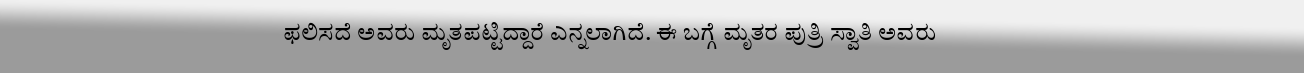ಫಲಿಸದೆ ಅವರು ಮೃತಪಟ್ಟಿದ್ದಾರೆ ಎನ್ನಲಾಗಿದೆ. ಈ ಬಗ್ಗೆ ಮೃತರ ಪುತ್ರಿ ಸ್ವಾತಿ ಅವರು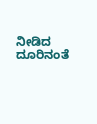ನೀಡಿದ ದೂರಿನಂತೆ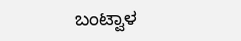ಬಂಟ್ವಾಳ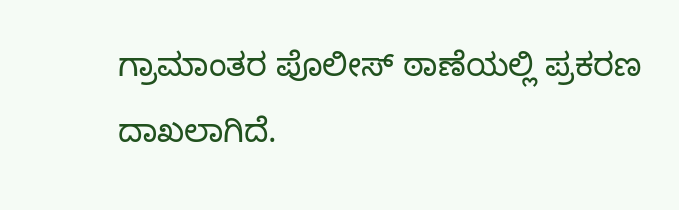ಗ್ರಾಮಾಂತರ ಪೊಲೀಸ್ ಠಾಣೆಯಲ್ಲಿ ಪ್ರಕರಣ ದಾಖಲಾಗಿದೆ.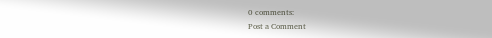0 comments:
Post a Comment